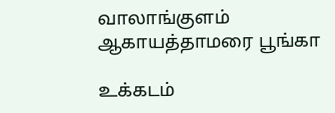வாலாங்குளம் ஆகாயத்தாமரை பூங்கா

உக்கடம்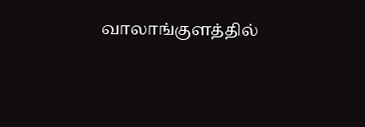வாலாங்குளத்தில்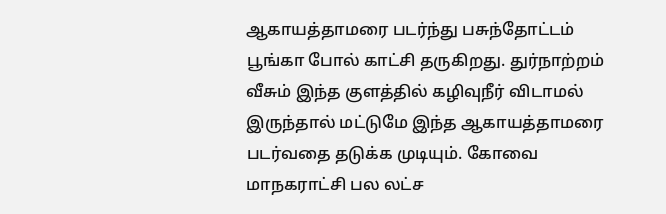ஆகாயத்தாமரை படர்ந்து பசுந்தோட்டம் பூங்கா போல் காட்சி தருகிறது. துர்நாற்றம் வீசும் இந்த குளத்தில் கழிவுநீர் விடாமல் இருந்தால் மட்டுமே இந்த ஆகாயத்தாமரை படர்வதை தடுக்க முடியும். கோவை மாநகராட்சி பல லட்ச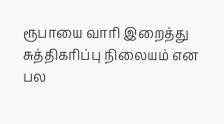ரூபாயை வாரி இறைத்து சுத்திகரிப்பு நிலையம் என பல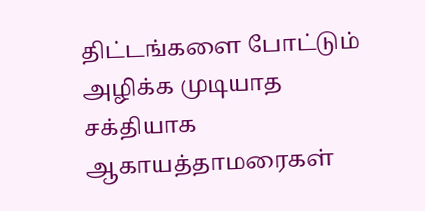திட்டங்களை போட்டும் அழிக்க முடியாத சக்தியாக ஆகாயத்தாமரைகள்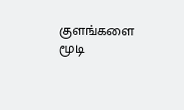குளங்களை மூடி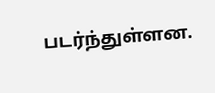படர்ந்துள்ளன.